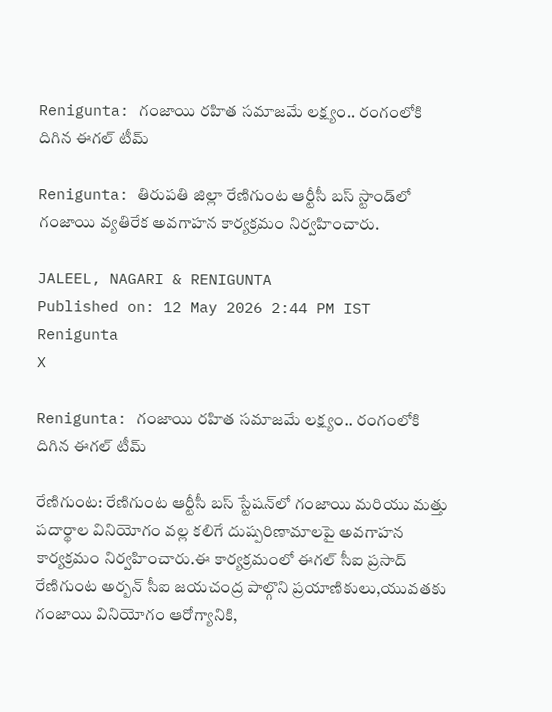Renigunta: గంజాయి రహిత సమాజమే లక్ష్యం.. రంగంలోకి దిగిన ఈగల్ టీమ్

Renigunta: తిరుపతి జిల్లా రేణిగుంట ఆర్టీసీ బస్ స్టాండ్‌లో గంజాయి వ్యతిరేక అవగాహన కార్యక్రమం నిర్వహించారు.

JALEEL, NAGARI & RENIGUNTA
Published on: 12 May 2026 2:44 PM IST
Renigunta
X

Renigunta: గంజాయి రహిత సమాజమే లక్ష్యం.. రంగంలోకి దిగిన ఈగల్ టీమ్

రేణిగుంట: రేణిగుంట ఆర్టీసీ బస్ స్టేషన్‌లో గంజాయి మరియు మత్తు పదార్థాల వినియోగం వల్ల కలిగే దుష్పరిణామాలపై అవగాహన కార్యక్రమం నిర్వహించారు.ఈ కార్యక్రమంలో ఈగల్ సీఐ ప్రసాద్ రేణిగుంట అర్బన్ సీఐ జయచంద్ర పాల్గొని ప్రయాణికులు,యువతకు గంజాయి వినియోగం ఆరోగ్యానికి,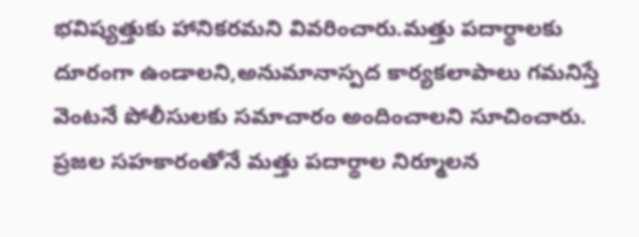భవిష్యత్తుకు హానికరమని వివరించారు.మత్తు పదార్థాలకు దూరంగా ఉండాలని,అనుమానాస్పద కార్యకలాపాలు గమనిస్తే వెంటనే పోలీసులకు సమాచారం అందించాలని సూచించారు. ప్రజల సహకారంతోనే మత్తు పదార్థాల నిర్మూలన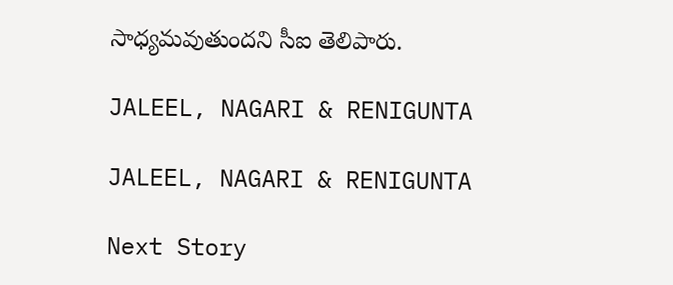సాధ్యమవుతుందని సీఐ తెలిపారు.

JALEEL, NAGARI & RENIGUNTA

JALEEL, NAGARI & RENIGUNTA

Next Story